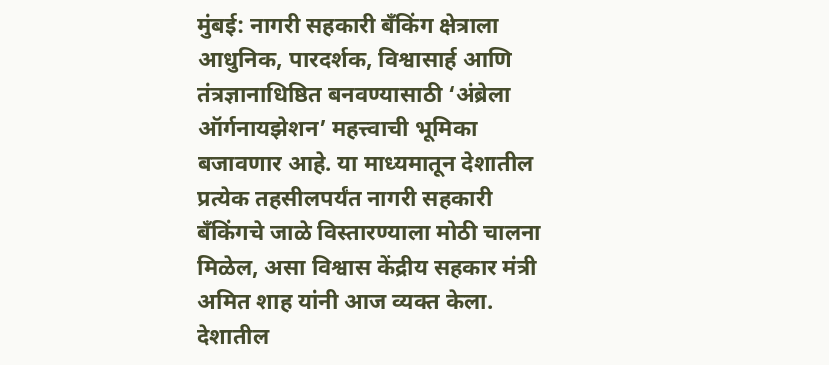मुंबई: नागरी सहकारी बँकिंग क्षेत्राला आधुनिक, पारदर्शक, विश्वासार्ह आणि तंत्रज्ञानाधिष्ठित बनवण्यासाठी ‘अंब्रेला ऑर्गनायझेशन’ महत्त्वाची भूमिका बजावणार आहे. या माध्यमातून देशातील प्रत्येक तहसीलपर्यंत नागरी सहकारी बँकिंगचे जाळे विस्तारण्याला मोठी चालना मिळेल, असा विश्वास केंद्रीय सहकार मंत्री अमित शाह यांनी आज व्यक्त केला. देशातील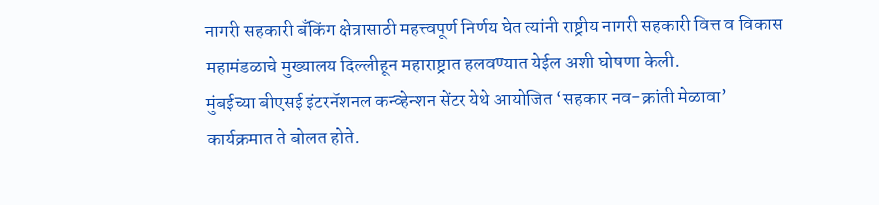नागरी सहकारी बँकिंग क्षेत्रासाठी महत्त्वपूर्ण निर्णय घेत त्यांनी राष्ट्रीय नागरी सहकारी वित्त व विकास महामंडळाचे मुख्यालय दिल्लीहून महाराष्ट्रात हलवण्यात येईल अशी घोषणा केली.
मुंबईच्या बीएसई इंटरनॅशनल कन्व्हेन्शन सेंटर येथे आयोजित ‘सहकार नव-क्रांती मेळावा’ कार्यक्रमात ते बोलत होते.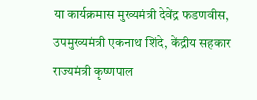या कार्यक्रमास मुख्यमंत्री देवेंद्र फडणवीस, उपमुख्यमंत्री एकनाथ शिंदे, केंद्रीय सहकार राज्यमंत्री कृष्णपाल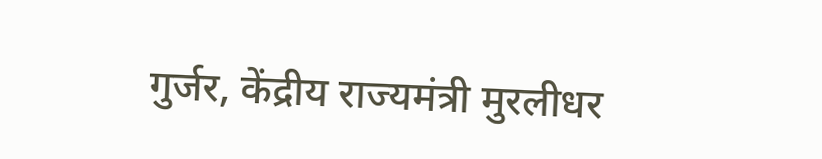गुर्जर, केंद्रीय राज्यमंत्री मुरलीधर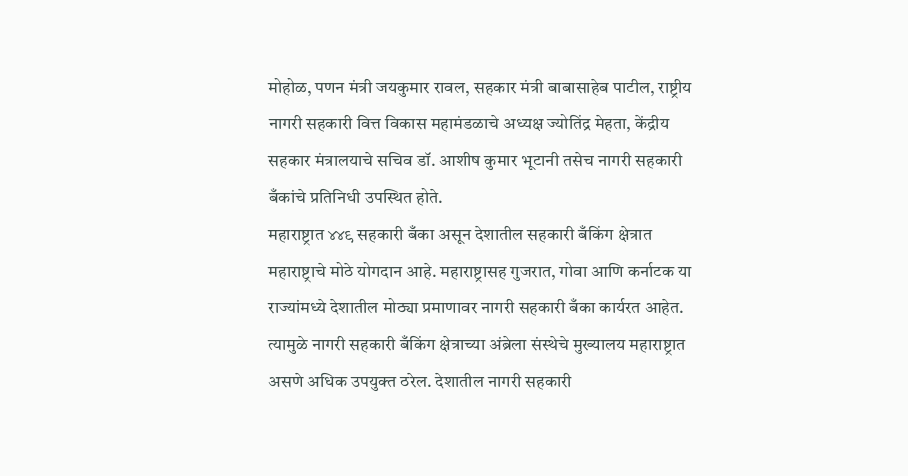मोहोळ, पणन मंत्री जयकुमार रावल, सहकार मंत्री बाबासाहेब पाटील, राष्ट्रीय नागरी सहकारी वित्त विकास महामंडळाचे अध्यक्ष ज्योतिंद्र मेहता, केंद्रीय सहकार मंत्रालयाचे सचिव डॉ. आशीष कुमार भूटानी तसेच नागरी सहकारी बँकांचे प्रतिनिधी उपस्थित होते.
महाराष्ट्रात ४४९ सहकारी बँका असून देशातील सहकारी बँकिंग क्षेत्रात महाराष्ट्राचे मोठे योगदान आहे. महाराष्ट्रासह गुजरात, गोवा आणि कर्नाटक या राज्यांमध्ये देशातील मोठ्या प्रमाणावर नागरी सहकारी बँका कार्यरत आहेत. त्यामुळे नागरी सहकारी बँकिंग क्षेत्राच्या अंब्रेला संस्थेचे मुख्यालय महाराष्ट्रात असणे अधिक उपयुक्त ठरेल. देशातील नागरी सहकारी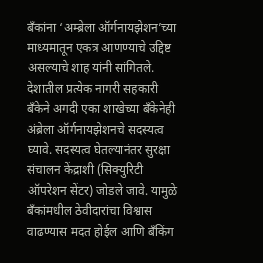बँकांना ‘अम्ब्रेला ऑर्गनायझेशन’च्या माध्यमातून एकत्र आणण्याचे उद्दिष्ट असल्याचे शाह यांनी सांगितले.
देशातील प्रत्येक नागरी सहकारी बँकेने अगदी एका शाखेच्या बँकेनेही अंब्रेला ऑर्गनायझेशनचे सदस्यत्व घ्यावे. सदस्यत्व घेतल्यानंतर सुरक्षा संचालन केंद्राशी (सिक्युरिटी ऑपरेशन सेंटर) जोडले जावे. यामुळे बँकांमधील ठेवीदारांचा विश्वास वाढण्यास मदत होईल आणि बँकिंग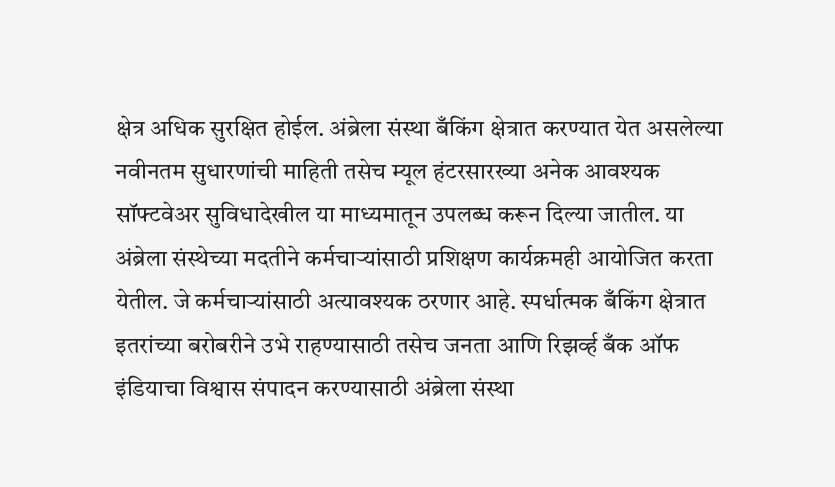क्षेत्र अधिक सुरक्षित होईल. अंब्रेला संस्था बँकिंग क्षेत्रात करण्यात येत असलेल्या नवीनतम सुधारणांची माहिती तसेच म्यूल हंटरसारख्या अनेक आवश्यक सॉफ्टवेअर सुविधादेखील या माध्यमातून उपलब्ध करून दिल्या जातील. या अंब्रेला संस्थेच्या मदतीने कर्मचाऱ्यांसाठी प्रशिक्षण कार्यक्रमही आयोजित करता येतील. जे कर्मचाऱ्यांसाठी अत्यावश्यक ठरणार आहे. स्पर्धात्मक बँकिंग क्षेत्रात इतरांच्या बरोबरीने उभे राहण्यासाठी तसेच जनता आणि रिझर्व्ह बँक ऑफ इंडियाचा विश्वास संपादन करण्यासाठी अंब्रेला संस्था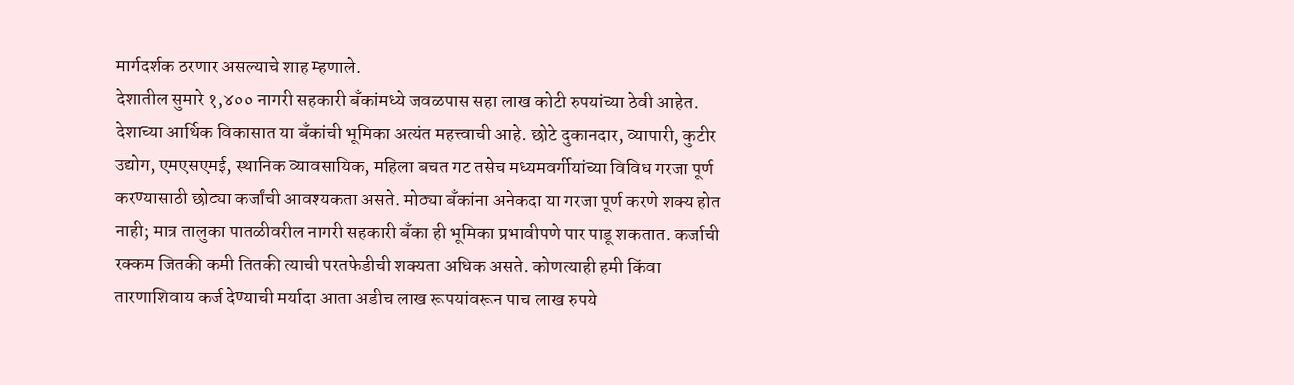मार्गदर्शक ठरणार असल्याचे शाह म्हणाले.
देशातील सुमारे १,४०० नागरी सहकारी बँकांमध्ये जवळपास सहा लाख कोटी रुपयांच्या ठेवी आहेत. देशाच्या आर्थिक विकासात या बँकांची भूमिका अत्यंत महत्त्वाची आहे. छोटे दुकानदार, व्यापारी, कुटीर उद्योग, एमएसएमई, स्थानिक व्यावसायिक, महिला बचत गट तसेच मध्यमवर्गीयांच्या विविध गरजा पूर्ण करण्यासाठी छोट्या कर्जांची आवश्यकता असते. मोठ्या बँकांना अनेकदा या गरजा पूर्ण करणे शक्य होत नाही; मात्र तालुका पातळीवरील नागरी सहकारी बँका ही भूमिका प्रभावीपणे पार पाडू शकतात. कर्जाची रक्कम जितकी कमी तितकी त्याची परतफेडीची शक्यता अधिक असते. कोणत्याही हमी किंवा तारणाशिवाय कर्ज देण्याची मर्यादा आता अडीच लाख रूपयांवरून पाच लाख रुपये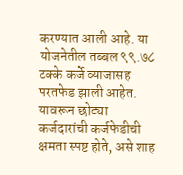करण्यात आली आहे. या योजनेतील तब्बल ९९.७८ टक्के कर्जे व्याजासह परतफेड झाली आहेत. यावरून छोट्या कर्जदारांची कर्जफेडीची क्षमता स्पष्ट होते, असे शाह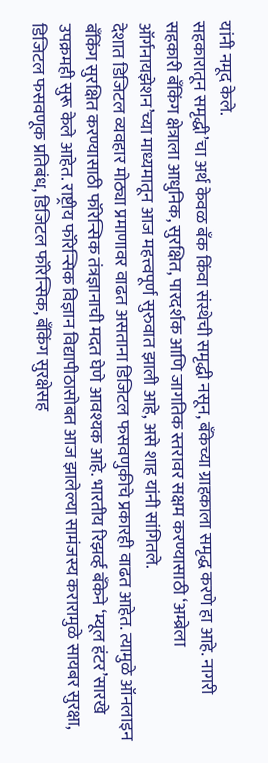यांनी नमूद केले.
सहकारातून समृद्धी’चा अर्थ केवळ बँक किंवा संस्थेची समृद्धी नसून, बँकेच्या ग्राहकाला समृद्ध करणे हा आहे. नागरी सहकारी बँकिंग क्षेत्राला आधुनिक, सुरक्षित, पारदर्शक आणि जागतिक स्तरावर सक्षम करण्यासाठी ‘अम्ब्रेला ऑर्गनायझेशन’च्या माध्यमातून आज महत्त्वपूर्ण सुरुवात झाली आहे, असे शाह यांनी सांगितले.
देशात डिजिटल व्यवहार मोठ्या प्रमाणावर वाढत असताना डिजिटल फसवणुकीचे प्रकारही वाढत आहेत. त्यामुळे ऑनलाइन बँकिंग सुरक्षित करण्यासाठी फॉरेन्सिक तंत्रज्ञानाची मदत घेणे आवश्यक आहे. भारतीय रिझर्व्ह बँकेने ‘म्यूल हंटर’सारखे उपक्रमही सुरू केले आहेत. राष्ट्रीय फॉरेन्सिक विज्ञान विद्यापीठासोबत आज झालेल्या सामंजस्य करारामुळे सायबर सुरक्षा, डिजिटल फसवणूक प्रतिबंध, डिजिटल फॉरेन्सिक, बँकिंग सुरक्षेसह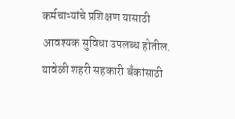कर्मचाऱ्यांचे प्रशिक्षण यासाठी आवश्यक सुविधा उपलब्ध होतील. यावेळी शहरी सहकारी बँकांसाठी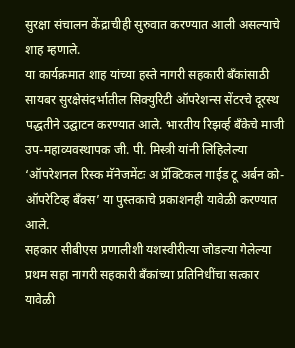सुरक्षा संचालन केंद्राचीही सुरुवात करण्यात आली असल्याचे शाह म्हणाले.
या कार्यक्रमात शाह यांच्या हस्ते नागरी सहकारी बँकांसाठी सायबर सुरक्षेसंदर्भातील सिक्युरिटी ऑपरेशन्स सेंटरचे दूरस्थ पद्धतीने उद्घाटन करण्यात आले. भारतीय रिझर्व्ह बँकेचे माजी उप-महाव्यवस्थापक जी. पी. मिस्त्री यांनी लिहिलेल्या ‘ऑपरेशनल रिस्क मॅनेजमेंटः अ प्रॅक्टिकल गाईड टू अर्बन को-ऑपरेटिव्ह बँक्स’ या पुस्तकाचे प्रकाशनही यावेळी करण्यात आले.
सहकार सीबीएस प्रणालीशी यशस्वीरीत्या जोडल्या गेलेल्या प्रथम सहा नागरी सहकारी बँकांच्या प्रतिनिधींचा सत्कार यावेळी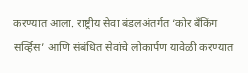करण्यात आला. राष्ट्रीय सेवा बंडलअंतर्गत ‘कोर बँकिंग सर्व्हिस’ आणि संबंधित सेवांचे लोकार्पण यावेळी करण्यात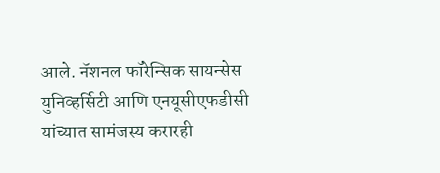आले. नॅशनल फॉरेन्सिक सायन्सेस युनिव्हर्सिटी आणि एनयूसीएफडीसी यांच्यात सामंजस्य करारही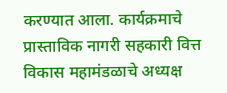करण्यात आला. कार्यक्रमाचे प्रास्ताविक नागरी सहकारी वित्त विकास महामंडळाचे अध्यक्ष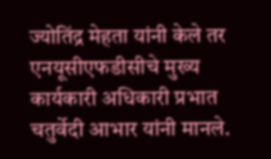ज्योतिंद्र मेहता यांनी केले तर एनयूसीएफडीसीचे मुख्य कार्यकारी अधिकारी प्रभात चतुर्वेदी आभार यांनी मानले.